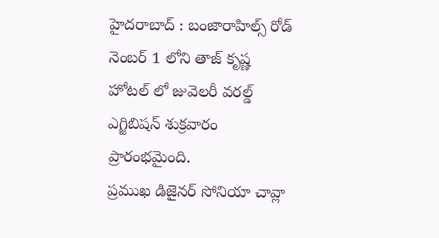హైదరాబాద్ : బంజారాహిల్స్ రోడ్ నెంబర్ 1 లోని తాజ్ కృష్ణ హోటల్ లో జువెలరీ వరల్డ్ ఎగ్జిబిషన్ శుక్రవారం ప్రారంభమైంది.
ప్రముఖ డిజైనర్ సోనియా చావ్లా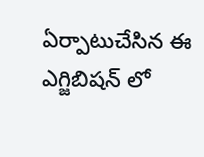ఏర్పాటుచేసిన ఈ ఎగ్జిబిషన్ లో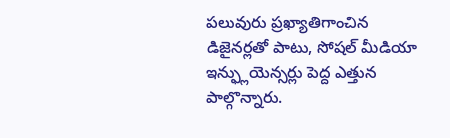పలువురు ప్రఖ్యాతిగాంచిన డిజైనర్లతో పాటు, సోషల్ మీడియా ఇన్ఫ్లుయెన్సర్లు పెద్ద ఎత్తున పాల్గొన్నారు.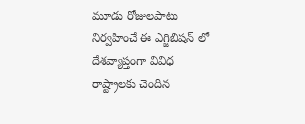మూడు రోజులపాటు నిర్వహించే ఈ ఎగ్జిబిషన్ లో దేశవ్యాప్తంగా వివిధ రాష్ట్రాలకు చెందిన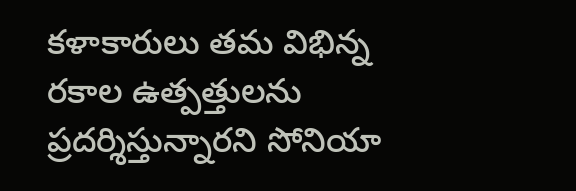కళాకారులు తమ విభిన్న రకాల ఉత్పత్తులను ప్రదర్శిస్తున్నారని సోనియా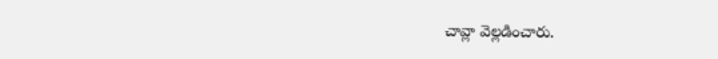చావ్లా వెల్లడించారు.